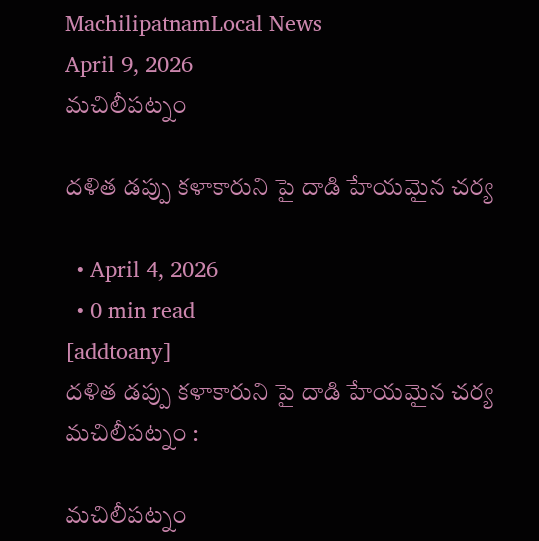MachilipatnamLocal News
April 9, 2026
మచిలీపట్నం

దళిత డప్పు కళాకారుని పై దాడి హేయమైన చర్య

  • April 4, 2026
  • 0 min read
[addtoany]
దళిత డప్పు కళాకారుని పై దాడి హేయమైన చర్య
మచిలీపట్నం :

మచిలీపట్నం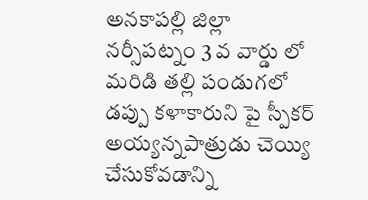అనకాపల్లి జిల్లా నర్సీపట్నం 3 వ వార్డు లో మరిడి తల్లి పండుగలో డప్పు కళాకారుని పై స్పీకర్ అయ్యన్నపాత్రుడు చెయ్యి చేసుకోవడాన్ని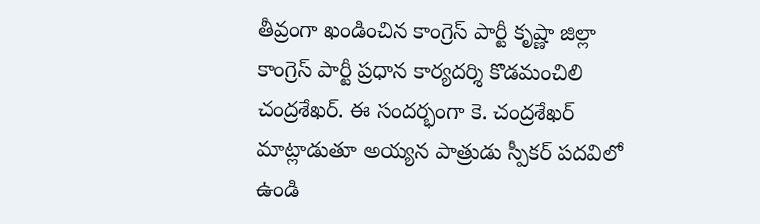తీవ్రంగా ఖండించిన కాంగ్రెస్ పార్టీ కృష్ణా జిల్లా కాంగ్రెస్ పార్టీ ప్రధాన కార్యదర్శి కొడమంచిలి చంద్రశేఖర్. ఈ సందర్భంగా కె. చంద్రశేఖర్ మాట్లాడుతూ అయ్యన పాత్రుడు స్పీకర్ పదవిలో ఉండి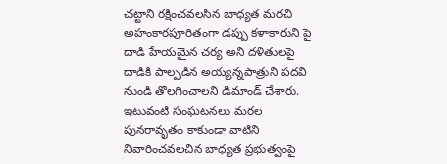చట్టాని రక్షించవలసిన బాధ్యత మరచి అహంకారపూరితంగా డప్పు కళాకారుని పై దాడి హేయమైన చర్య అని దళితులపై దాడికి పాల్పడిన అయ్యన్నపాత్రుని పదవి నుండి తొలగించాలని డిమాండ్ చేశారు. ఇటువంటి సంఘటనలు మరల పునరావృతం కాకుండా వాటిని నివారించవలచిన బాధ్యత ప్రభుత్వంపై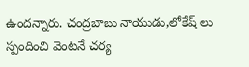ఉందన్నారు. చంద్రబాబు నాయుడు,లోకేష్ లు స్పందించి వెంటనే చర్య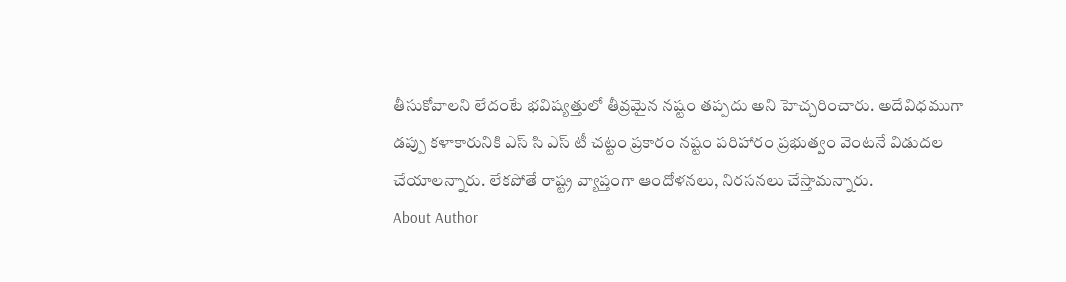తీసుకోవాలని లేదంటే భవిష్యత్తులో తీవ్రమైన నష్టం తప్పదు అని హెచ్చరించారు. అదేవిధముగా డప్పు కళాకారునికి ఎస్ సి ఎస్ టీ చట్టం ప్రకారం నష్టం పరిహారం ప్రభుత్వం వెంటనే విడుదల చేయాలన్నారు. లేకపోతే రాష్ట్ర వ్యాప్తంగా ఆందోళనలు, నిరసనలు చేస్తామన్నారు.
About Author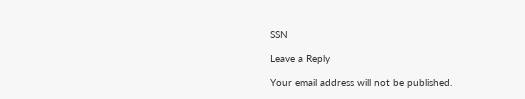SSN

Leave a Reply

Your email address will not be published.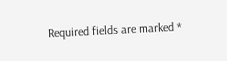Required fields are marked *